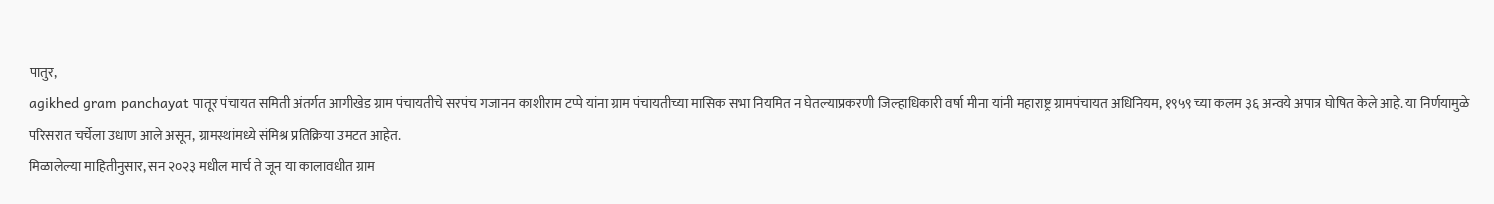पातुर,
agikhed gram panchayat पातूर पंचायत समिती अंतर्गत आगीखेड ग्राम पंचायतीचे सरपंच गजानन काशीराम टप्पे यांना ग्राम पंचायतीच्या मासिक सभा नियमित न घेतल्याप्रकरणी जिल्हाधिकारी वर्षा मीना यांनी महाराष्ट्र ग्रामपंचायत अधिनियम, १९५९ च्या कलम ३६ अन्वये अपात्र घोषित केले आहे. या निर्णयामुळे परिसरात चर्चेला उधाण आले असून, ग्रामस्थांमध्ये संमिश्र प्रतिक्रिया उमटत आहेत.
मिळालेल्या माहितीनुसार, सन २०२३ मधील मार्च ते जून या कालावधीत ग्राम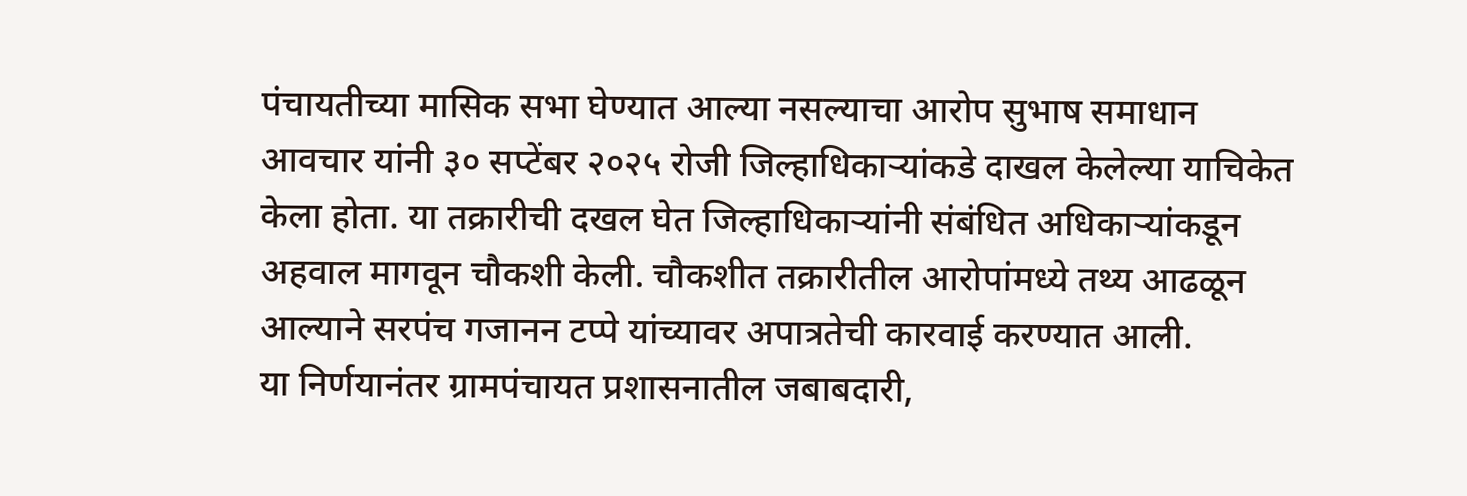पंचायतीच्या मासिक सभा घेण्यात आल्या नसल्याचा आरोप सुभाष समाधान आवचार यांनी ३० सप्टेंबर २०२५ रोजी जिल्हाधिकाऱ्यांकडे दाखल केलेल्या याचिकेत केला होता. या तक्रारीची दखल घेत जिल्हाधिकाऱ्यांनी संबंधित अधिकाऱ्यांकडून अहवाल मागवून चौकशी केली. चौकशीत तक्रारीतील आरोपांमध्ये तथ्य आढळून आल्याने सरपंच गजानन टप्पे यांच्यावर अपात्रतेची कारवाई करण्यात आली.
या निर्णयानंतर ग्रामपंचायत प्रशासनातील जबाबदारी,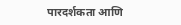पारदर्शकता आणि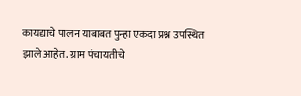कायद्याचे पालन याबाबत पुन्हा एकदा प्रश्न उपस्थित झाले आहेत. ग्राम पंचायतीचे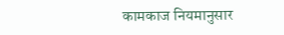कामकाज नियमानुसार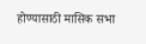होण्यासाठी मासिक सभा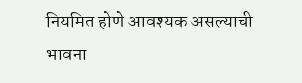नियमित होणे आवश्यक असल्याची भावना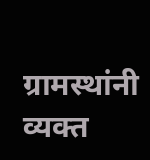ग्रामस्थांनी व्यक्त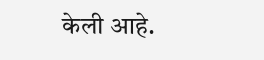केली आहे.